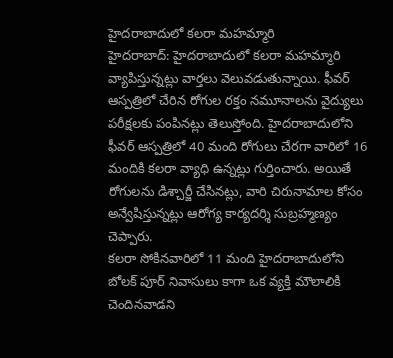హైదరాబాదులో కలరా మహమ్మారి
హైదరాబాద్: హైదరాబాదులో కలరా మహమ్మారి వ్యాపిస్తున్నట్లు వార్తలు వెలువడుతున్నాయి. ఫీవర్ ఆస్పత్రిలో చేరిన రోగుల రక్తం నమూనాలను వైద్యులు పరీక్షలకు పంపినట్లు తెలుస్తోంది. హైదరాబాదులోని ఫీవర్ ఆస్పత్రిలో 40 మంది రోగులు చేరగా వారిలో 16 మందికి కలరా వ్యాధి ఉన్నట్లు గుర్తించారు. అయితే రోగులను డిశ్చార్జీ చేసినట్లు, వారి చిరునామాల కోసం అన్వేషిస్తున్నట్లు ఆరోగ్య కార్యదర్శి సుబ్రహ్మణ్యం చెప్పారు.
కలరా సోకినవారిలో 11 మంది హైదరాబాదులోని బోలక్ పూర్ నివాసులు కాగా ఒక వ్యక్తి మౌలాలికి చెందినవాడని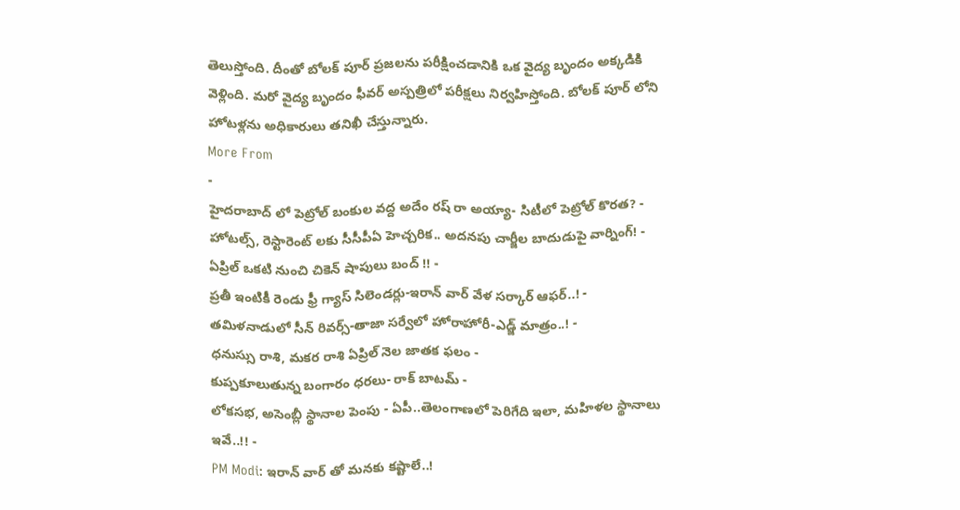తెలుస్తోంది. దీంతో బోలక్ పూర్ ప్రజలను పరీక్షించడానికి ఒక వైద్య బృందం అక్కడికి వెళ్లింది. మరో వైద్య బృందం ఫీవర్ అస్పత్రిలో పరీక్షలు నిర్వహిస్తోంది. బోలక్ పూర్ లోని హోటళ్లను అధికారులు తనిఖీ చేస్తున్నారు.
More From
-
హైదరాబాద్ లో పెట్రోల్ బంకుల వద్ద అదేం రష్ రా అయ్యా- సిటీలో పెట్రోల్ కొరత? -
హోటల్స్, రెస్టారెంట్ లకు సీసీపీఏ హెచ్చరిక.. అదనపు చార్జీల బాదుడుపై వార్నింగ్! -
ఏప్రిల్ ఒకటి నుంచి చికెన్ షాపులు బంద్ !! -
ప్రతీ ఇంటికీ రెండు ఫ్రీ గ్యాస్ సిలెండర్లు-ఇరాన్ వార్ వేళ సర్కార్ ఆఫర్..! -
తమిళనాడులో సీన్ రివర్స్-తాజా సర్వేలో హోరాహోరీ-ఎడ్జ్ మాత్రం..! -
ధనుస్సు రాశి, మకర రాశి ఏప్రిల్ నెల జాతక ఫలం -
కుప్పకూలుతున్న బంగారం ధరలు- రాక్ బాటమ్ -
లోకసభ, అసెంబ్లీ స్థానాల పెంపు - ఏపీ..తెలంగాణలో పెరిగేది ఇలా, మహిళల స్థానాలు ఇవే..!! -
PM Modi: ఇరాన్ వార్ తో మనకు కష్టాలే..!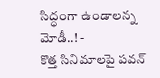సిద్ధంగా ఉండాలన్న మోడీ..! -
కొత్త సినిమాలపై పవన్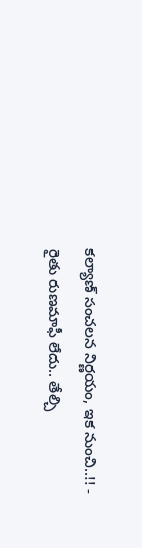కల్యాణ్ సంచలన నిర్ణయం, ఇక నుంచి..!! -
రైతు రుణమాఫీ లేదు.. తేల్చి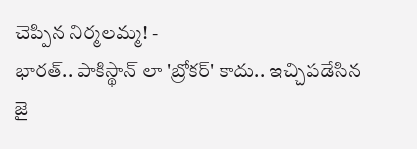చెప్పిన నిర్మలమ్మ! -
భారత్.. పాకిస్థాన్ లా 'బ్రోకర్' కాదు.. ఇచ్చిపడేసిన జై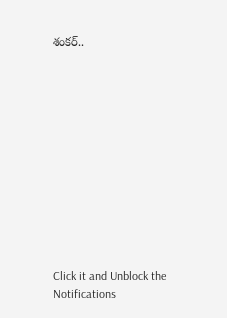శంకర్..












Click it and Unblock the Notifications